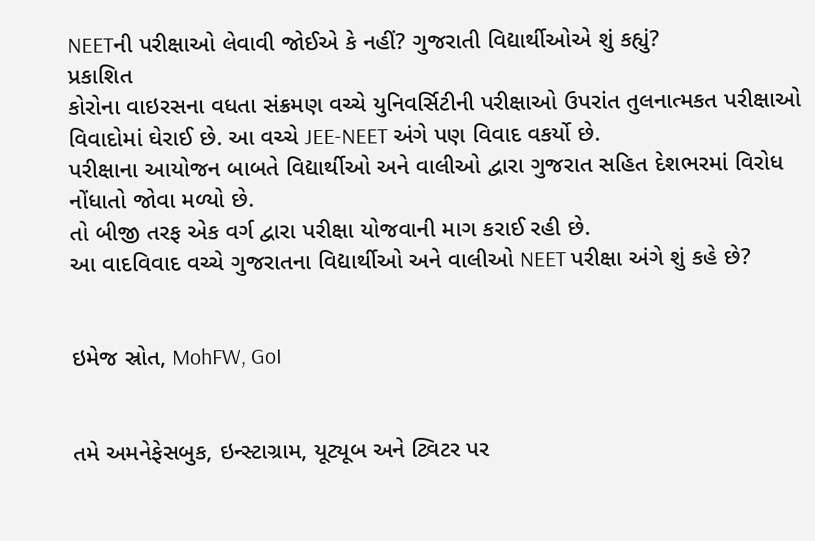NEETની પરીક્ષાઓ લેવાવી જોઈએ કે નહીં? ગુજરાતી વિદ્યાર્થીઓએ શું કહ્યું?
પ્રકાશિત
કોરોના વાઇરસના વધતા સંક્રમણ વચ્ચે યુનિવર્સિટીની પરીક્ષાઓ ઉપરાંત તુલનાત્મકત પરીક્ષાઓ વિવાદોમાં ઘેરાઈ છે. આ વચ્ચે JEE-NEET અંગે પણ વિવાદ વકર્યો છે.
પરીક્ષાના આયોજન બાબતે વિદ્યાર્થીઓ અને વાલીઓ દ્વારા ગુજરાત સહિત દેશભરમાં વિરોધ નોંધાતો જોવા મળ્યો છે.
તો બીજી તરફ એક વર્ગ દ્વારા પરીક્ષા યોજવાની માગ કરાઈ રહી છે.
આ વાદવિવાદ વચ્ચે ગુજરાતના વિદ્યાર્થીઓ અને વાલીઓ NEET પરીક્ષા અંગે શું કહે છે?


ઇમેજ સ્રોત, MohFW, GoI


તમે અમનેફેસબુક, ઇન્સ્ટાગ્રામ, યૂટ્યૂબ અને ટ્વિટર પર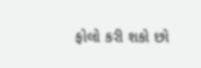ફોલો કરી શકો છો